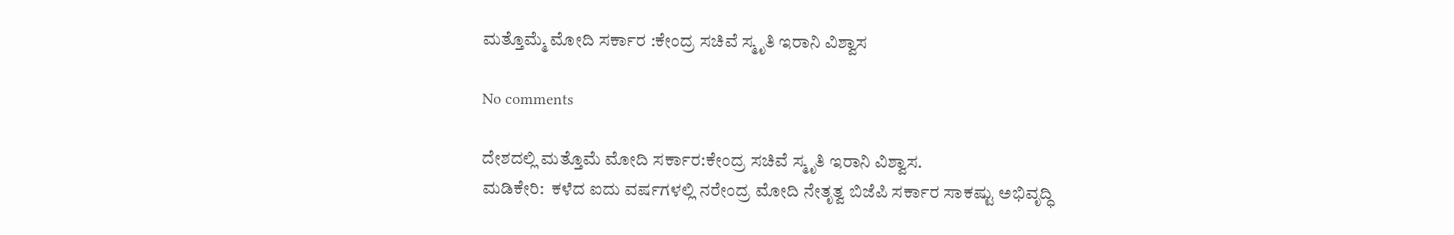ಮತ್ತೊಮ್ಮೆ ಮೋದಿ ಸರ್ಕಾರ :ಕೇಂದ್ರ ಸಚಿವೆ ಸ್ಮೃತಿ ಇರಾನಿ ವಿಶ್ವಾಸ

No comments

ದೇಶದಲ್ಲಿ ಮತ್ತೊಮೆ ಮೋದಿ ಸರ್ಕಾರ:ಕೇಂದ್ರ ಸಚಿವೆ ಸ್ಮೃತಿ ಇರಾನಿ ವಿಶ್ವಾಸ.
ಮಡಿಕೇರಿ:  ಕಳೆದ ಐದು ವರ್ಷಗಳಲ್ಲಿ ನರೇಂದ್ರ ಮೋದಿ ನೇತೃತ್ವ ಬಿಜೆಪಿ ಸರ್ಕಾರ ಸಾಕಷ್ಟು ಅಭಿವೃದ್ಧಿ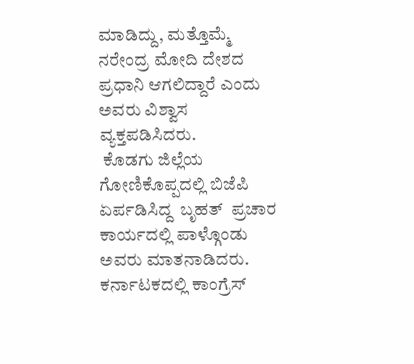ಮಾಡಿದ್ದು, ಮತ್ತೊಮ್ಮೆ ನರೇಂದ್ರ ಮೋದಿ ದೇಶದ ಪ್ರಧಾನಿ ಆಗಲಿದ್ದಾರೆ ಎಂದು ಅವರು ವಿಶ್ವಾಸ ವ್ಯಕ್ತಪಡಿಸಿದರು.
 ಕೊಡಗು ಜಿಲ್ಲೆಯ ಗೋಣಿಕೊಪ್ಪದಲ್ಲಿ ಬಿಜೆಪಿ ಏರ್ಪಡಿಸಿದ್ದ  ಬೃಹತ್  ಪ್ರಚಾರ ಕಾರ್ಯದಲ್ಲಿ ಪಾಳ್ಗೊಂಡು  ಅವರು ಮಾತನಾಡಿದರು.
ಕರ್ನಾಟಕದಲ್ಲಿ ಕಾಂಗ್ರೆಸ್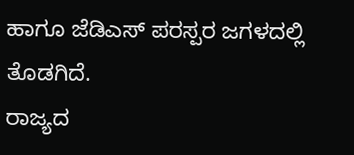ಹಾಗೂ ಜೆಡಿಎಸ್ ಪರಸ್ಪರ ಜಗಳದಲ್ಲಿ ತೊಡಗಿದೆ.
ರಾಜ್ಯದ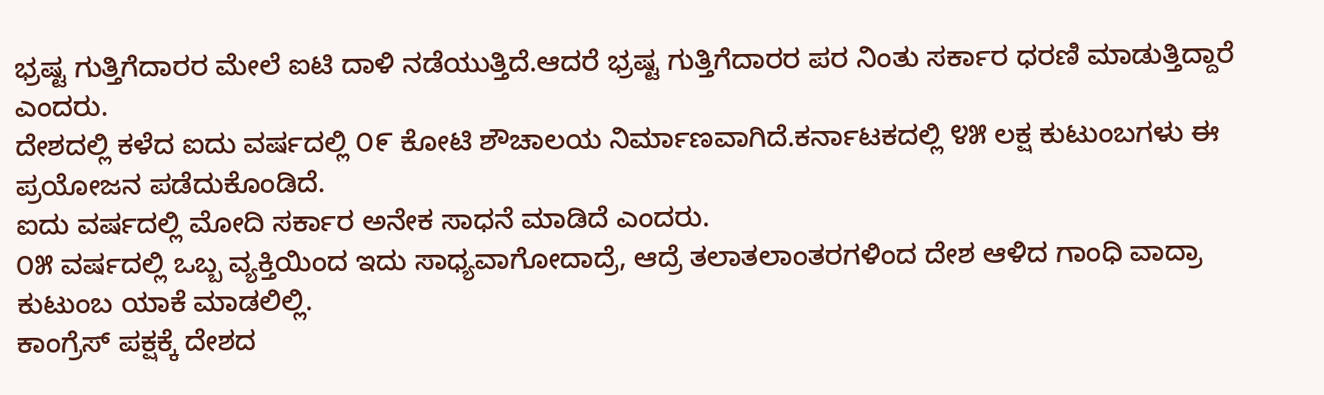ಭ್ರಷ್ಟ ಗುತ್ತಿಗೆದಾರರ ಮೇಲೆ ಐಟಿ ದಾಳಿ ನಡೆಯುತ್ತಿದೆ.ಆದರೆ ಭ್ರಷ್ಟ ಗುತ್ತಿಗೆದಾರರ ಪರ ನಿಂತು ಸರ್ಕಾರ ಧರಣಿ ಮಾಡುತ್ತಿದ್ದಾರೆ ಎಂದರು.
ದೇಶದಲ್ಲಿ ಕಳೆದ ಐದು ವರ್ಷದಲ್ಲಿ ೦೯ ಕೋಟಿ ಶೌಚಾಲಯ ನಿರ್ಮಾಣವಾಗಿದೆ.ಕರ್ನಾಟಕದಲ್ಲಿ ೪೫ ಲಕ್ಷ ಕುಟುಂಬಗಳು ಈ ಪ್ರಯೋಜನ ಪಡೆದುಕೊಂಡಿದೆ.
ಐದು ವರ್ಷದಲ್ಲಿ ‌ಮೋದಿ ಸರ್ಕಾರ ಅನೇಕ ಸಾಧನೆ ಮಾಡಿದೆ ಎಂದರು.
೦೫ ವರ್ಷದಲ್ಲಿ ಒಬ್ಬ ವ್ಯಕ್ತಿಯಿಂದ ಇದು ಸಾಧ್ಯವಾಗೋದಾದ್ರೆ, ಆದ್ರೆ ತಲಾತಲಾಂತರಗಳಿಂದ ದೇಶ ಆಳಿದ ಗಾಂಧಿ ವಾದ್ರಾ ಕುಟುಂಬ ಯಾಕೆ ಮಾಡಲಿಲ್ಲಿ.
ಕಾಂಗ್ರೆಸ್ ಪಕ್ಷಕ್ಕೆ ದೇಶದ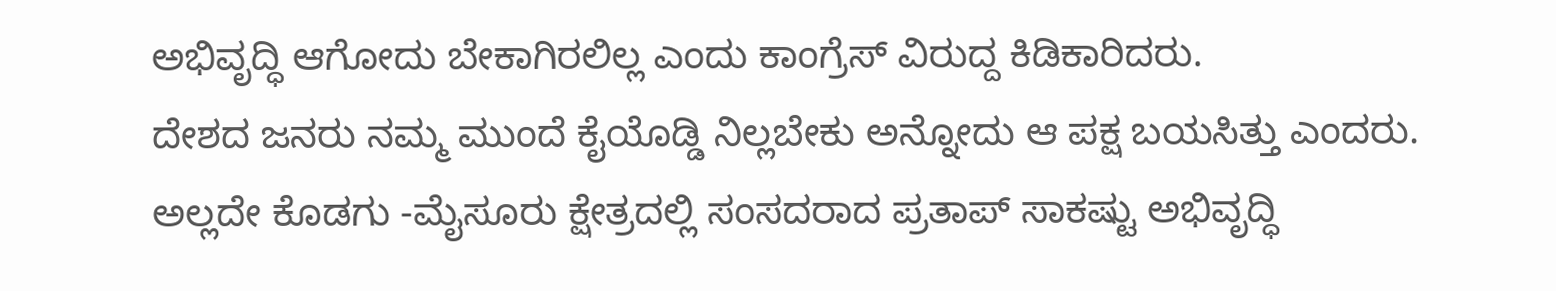ಅಭಿವೃದ್ಧಿ ಆಗೋದು ಬೇಕಾಗಿರಲಿಲ್ಲ ಎಂದು ಕಾಂಗ್ರೆಸ್ ವಿರುದ್ದ ಕಿಡಿಕಾರಿದರು.
ದೇಶದ ಜನರು ನಮ್ಮ ಮುಂದೆ ಕೈಯೊಡ್ಡಿ ನಿಲ್ಲಬೇಕು ಅನ್ನೋದು ಆ ಪಕ್ಷ ಬಯಸಿತ್ತು ಎಂದರು.
ಅಲ್ಲದೇ ಕೊಡಗು -ಮೈಸೂರು ಕ್ಷೇತ್ರದಲ್ಲಿ ಸಂಸದರಾದ ಪ್ರತಾಪ್ ಸಾಕಷ್ಟು ಅಭಿವೃದ್ಧಿ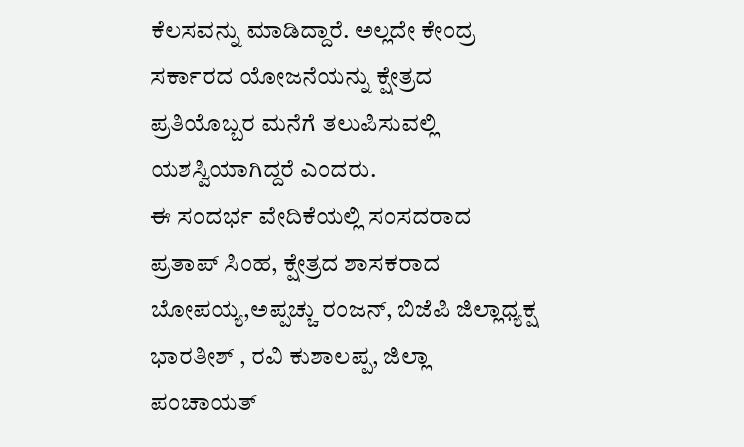ಕೆಲಸವನ್ನು ಮಾಡಿದ್ದಾರೆ. ಅಲ್ಲದೇ ಕೇಂದ್ರ ಸರ್ಕಾರದ ಯೋಜನೆಯನ್ನು ಕ್ಷೇತ್ರದ ಪ್ರತಿಯೊಬ್ಬರ ಮನೆಗೆ ತಲುಪಿಸುವಲ್ಲಿ ಯಶಸ್ವಿಯಾಗಿದ್ದರೆ ಎಂದರು.
ಈ ಸಂದರ್ಭ ವೇದಿಕೆಯಲ್ಲಿ ಸಂಸದರಾದ ಪ್ರತಾಪ್ ಸಿಂಹ, ಕ್ಷೇತ್ರದ ಶಾಸಕರಾದ  ಬೋಪಯ್ಯ,ಅಪ್ಪಚ್ಚು ರಂಜನ್, ಬಿಜೆಪಿ ಜಿಲ್ಲಾಧ್ಯಕ್ಷ ಭಾರತೀಶ್ , ರವಿ ಕುಶಾಲಪ್ಪ, ಜಿಲ್ಲಾ ಪಂಚಾಯತ್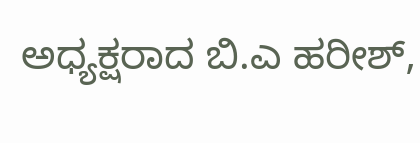ಅಧ್ಯಕ್ಷರಾದ ಬಿ.ಎ ಹರೀಶ್,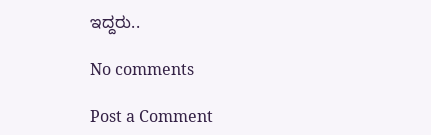ಇದ್ದರು..

No comments

Post a Comment